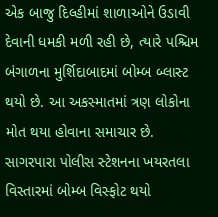એક બાજુ દિલ્હીમાં શાળાઓને ઉડાવી દેવાની ધમકી મળી રહી છે, ત્યારે પશ્ચિમ બંગાળના મુર્શિદાબાદમાં બોમ્બ બ્લાસ્ટ થયો છે. આ અકસ્માતમાં ત્રણ લોકોના મોત થયા હોવાના સમાચાર છે. સાગરપારા પોલીસ સ્ટેશનના ખયરતલા વિસ્તારમાં બોમ્બ વિસ્ફોટ થયો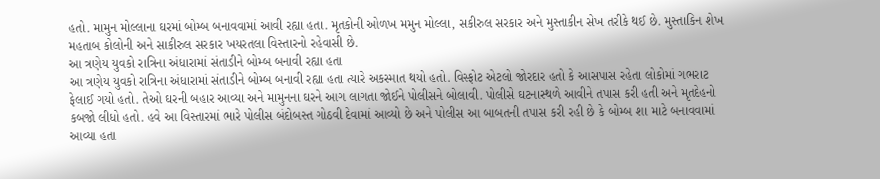હતો. મામુન મોલ્લાના ઘરમાં બોમ્બ બનાવવામાં આવી રહ્યા હતા. મૃતકોની ઓળખ મમુન મોલ્લા, સકીરુલ સરકાર અને મુસ્તાકીન સેખ તરીકે થઈ છે. મુસ્તાકિન શેખ મહતાબ કોલોની અને સાકીરુલ સરકાર ખયરતલા વિસ્તારનો રહેવાસી છે.
આ ત્રણેય યુવકો રાત્રિના અંધારામાં સંતાડીને બોમ્બ બનાવી રહ્યા હતા
આ ત્રણેય યુવકો રાત્રિના અંધારામાં સંતાડીને બોમ્બ બનાવી રહ્યા હતા ત્યારે અકસ્માત થયો હતો. વિસ્ફોટ એટલો જોરદાર હતો કે આસપાસ રહેતા લોકોમાં ગભરાટ ફેલાઈ ગયો હતો. તેઓ ઘરની બહાર આવ્યા અને મામુનના ઘરને આગ લાગતા જોઈને પોલીસને બોલાવી. પોલીસે ઘટનાસ્થળે આવીને તપાસ કરી હતી અને મૃતદેહનો કબજો લીધો હતો. હવે આ વિસ્તારમાં ભારે પોલીસ બંદોબસ્ત ગોઠવી દેવામાં આવ્યો છે અને પોલીસ આ બાબતની તપાસ કરી રહી છે કે બોમ્બ શા માટે બનાવવામાં આવ્યા હતા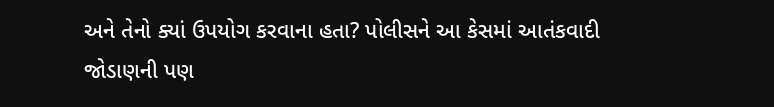અને તેનો ક્યાં ઉપયોગ કરવાના હતા? પોલીસને આ કેસમાં આતંકવાદી જોડાણની પણ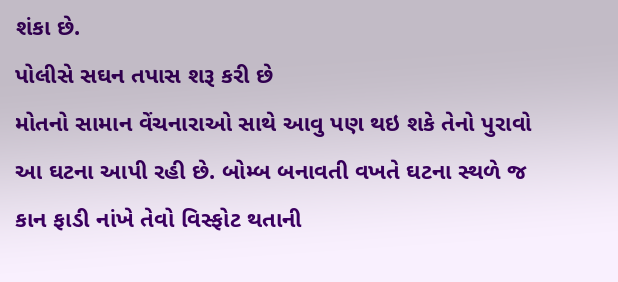શંકા છે.
પોલીસે સઘન તપાસ શરૂ કરી છે
મોતનો સામાન વેંચનારાઓ સાથે આવુ પણ થઇ શકે તેનો પુરાવો આ ઘટના આપી રહી છે. બોમ્બ બનાવતી વખતે ઘટના સ્થળે જ કાન ફાડી નાંખે તેવો વિસ્ફોટ થતાની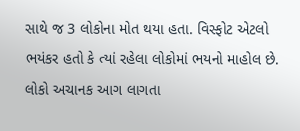સાથે જ 3 લોકોના મોત થયા હતા. વિસ્ફોટ એટલો ભયંકર હતો કે ત્યાં રહેલા લોકોમાં ભયનો માહોલ છે. લોકો અચાનક આગ લાગતા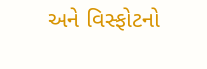અને વિસ્ફોટનો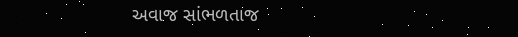અવાજ સાંભળતાજ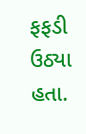ફફડી ઉઠ્યા હતા.